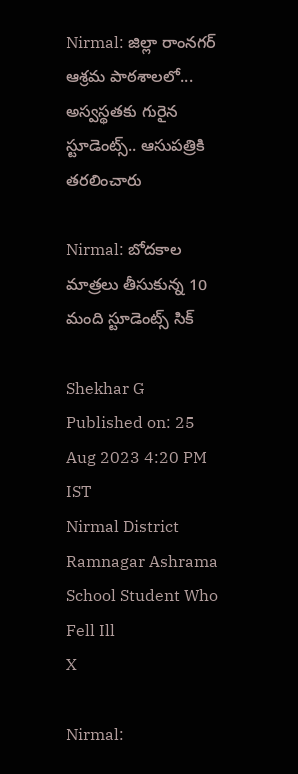Nirmal: జిల్లా రాంనగర్ ఆశ్రమ పాఠశాలలో... అస్వస్థతకు గురైన స్టూడెంట్స్.. ఆసుపత్రికి తరలించారు

Nirmal: బోదకాల మాత్రలు తీసుకున్న 10 మంది స్టూడెంట్స్ సిక్

Shekhar G
Published on: 25 Aug 2023 4:20 PM IST
Nirmal District Ramnagar Ashrama School Student Who Fell Ill
X

Nirmal: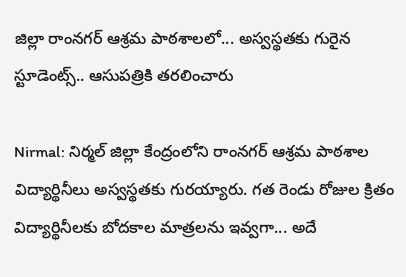జిల్లా రాంనగర్ ఆశ్రమ పాఠశాలలో... అస్వస్థతకు గురైన స్టూడెంట్స్.. ఆసుపత్రికి తరలించారు

Nirmal: నిర్మల్ జిల్లా కేంద్రంలోని రాంనగర్ ఆశ్రమ పాఠశాల విద్యార్థినీలు అస్వస్థతకు గురయ్యారు. గత రెండు రోజుల క్రితం విద్యార్థినీలకు బోదకాల మాత్రలను ఇవ్వగా... అదే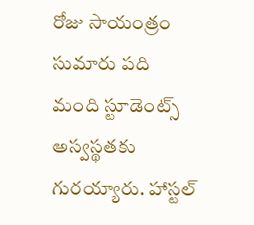రోజు సాయంత్రం సుమారు పది మంది స్టూడెంట్స్ అస్వస్థతకు గురయ్యారు. హాస్టల్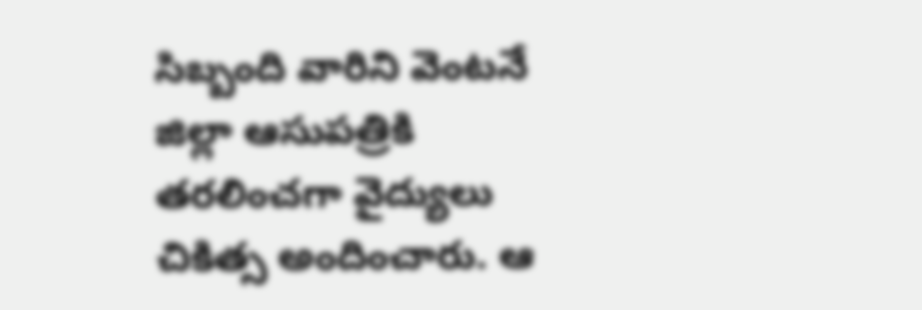సిబ్బంది వారిని వెంటనే జిల్లా ఆసుపత్రికి తరలించగా వైద్యులు చికిత్స అందించారు. ఆ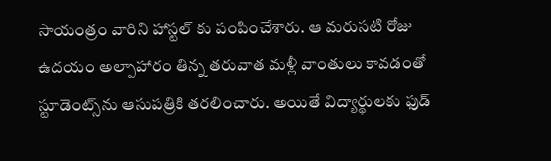సాయంత్రం వారిని హాస్టల్ కు పంపించేశారు. ఆ మరుసటి రోజు ఉదయం అల్పాహారం తిన్న తరువాత మళ్లీ వాంతులు కావడంతో స్టూడెంట్స్‌ను ఆసుపత్రికి తరలించారు. అయితే విద్యార్థులకు ఫుడ్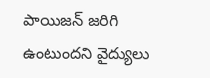పాయిజన్ జరిగి ఉంటుందని వైద్యులు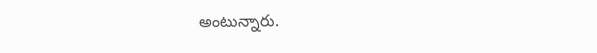అంటున్నారు.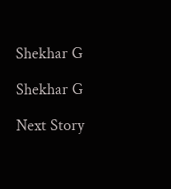Shekhar G

Shekhar G

Next Story